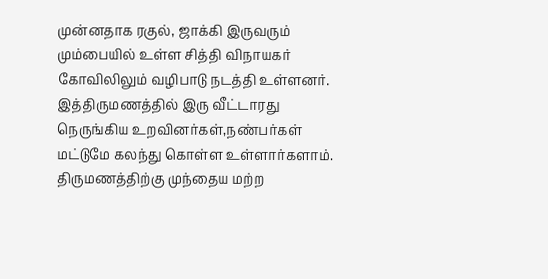முன்னதாக ரகுல், ஜாக்கி இருவரும் மும்பையில் உள்ள சித்தி விநாயகர் கோவிலிலும் வழிபாடு நடத்தி உள்ளனர்.
இத்திருமணத்தில் இரு வீட்டாரது நெருங்கிய உறவினர்கள்,நண்பர்கள் மட்டுமே கலந்து கொள்ள உள்ளார்களாம்.
திருமணத்திற்கு முந்தைய மற்ற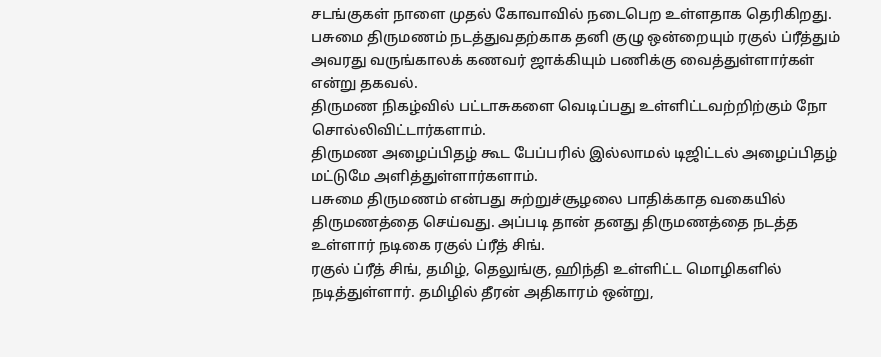சடங்குகள் நாளை முதல் கோவாவில் நடைபெற உள்ளதாக தெரிகிறது.
பசுமை திருமணம் நடத்துவதற்காக தனி குழு ஒன்றையும் ரகுல் ப்ரீத்தும் அவரது வருங்காலக் கணவர் ஜாக்கியும் பணிக்கு வைத்துள்ளார்கள் என்று தகவல்.
திருமண நிகழ்வில் பட்டாசுகளை வெடிப்பது உள்ளிட்டவற்றிற்கும் நோ சொல்லிவிட்டார்களாம்.
திருமண அழைப்பிதழ் கூட பேப்பரில் இல்லாமல் டிஜிட்டல் அழைப்பிதழ் மட்டுமே அளித்துள்ளார்களாம்.
பசுமை திருமணம் என்பது சுற்றுச்சூழலை பாதிக்காத வகையில் திருமணத்தை செய்வது. அப்படி தான் தனது திருமணத்தை நடத்த உள்ளார் நடிகை ரகுல் ப்ரீத் சிங்.
ரகுல் ப்ரீத் சிங், தமிழ், தெலுங்கு, ஹிந்தி உள்ளிட்ட மொழிகளில் நடித்துள்ளார். தமிழில் தீரன் அதிகாரம் ஒன்று,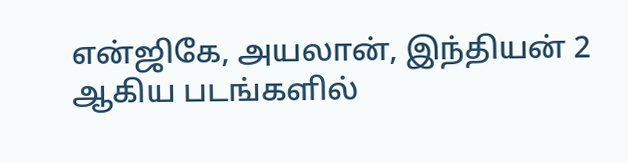என்ஜிகே, அயலான், இந்தியன் 2 ஆகிய படங்களில்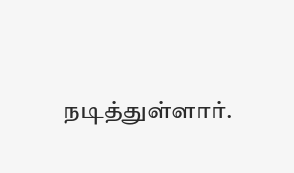நடித்துள்ளார்.